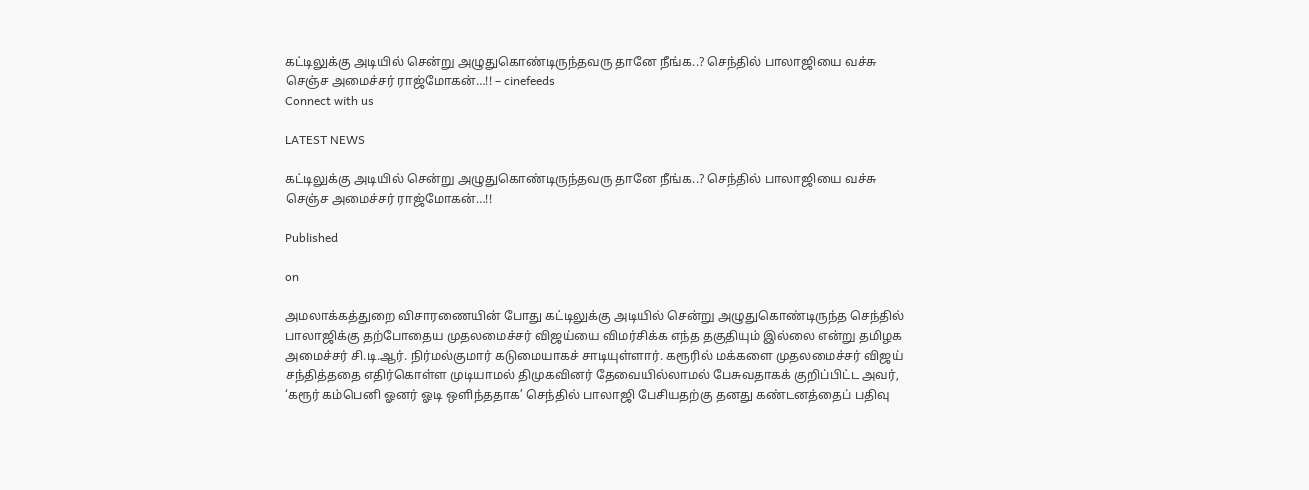கட்டிலுக்கு அடியில் சென்று அழுதுகொண்டிருந்தவரு தானே நீங்க..? செந்தில் பாலாஜியை வச்சு செஞ்ச அமைச்சர் ராஜ்மோகன்…!! – cinefeeds
Connect with us

LATEST NEWS

கட்டிலுக்கு அடியில் சென்று அழுதுகொண்டிருந்தவரு தானே நீங்க..? செந்தில் பாலாஜியை வச்சு செஞ்ச அமைச்சர் ராஜ்மோகன்…!!

Published

on

அமலாக்கத்துறை விசாரணையின் போது கட்டிலுக்கு அடியில் சென்று அழுதுகொண்டிருந்த செந்தில் பாலாஜிக்கு தற்போதைய முதலமைச்சர் விஜய்யை விமர்சிக்க எந்த தகுதியும் இல்லை என்று தமிழக அமைச்சர் சி.டி.ஆர். நிர்மல்குமார் கடுமையாகச் சாடியுள்ளார். கரூரில் மக்களை முதலமைச்சர் விஜய் சந்தித்ததை எதிர்கொள்ள முடியாமல் திமுகவினர் தேவையில்லாமல் பேசுவதாகக் குறிப்பிட்ட அவர், ‘கரூர் கம்பெனி ஓனர் ஓடி ஒளிந்ததாக’ செந்தில் பாலாஜி பேசியதற்கு தனது கண்டனத்தைப் பதிவு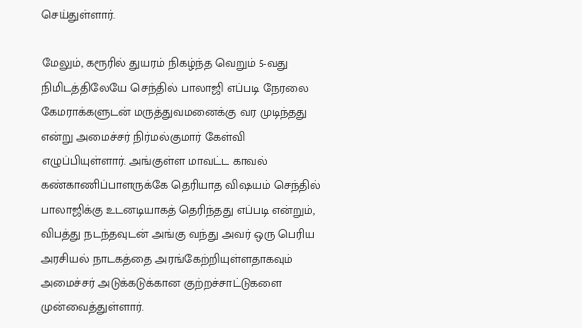செய்துள்ளார்.

மேலும், கரூரில் துயரம் நிகழ்ந்த வெறும் 5-வது நிமிடத்திலேயே செந்தில் பாலாஜி எப்படி நேரலை கேமராக்களுடன் மருத்துவமனைக்கு வர முடிந்தது என்று அமைச்சர் நிர்மல்குமார் கேள்வி எழுப்பியுள்ளார். அங்குள்ள மாவட்ட காவல் கண்காணிப்பாளருக்கே தெரியாத விஷயம் செந்தில் பாலாஜிக்கு உடனடியாகத் தெரிந்தது எப்படி என்றும், விபத்து நடந்தவுடன் அங்கு வந்து அவர் ஒரு பெரிய அரசியல் நாடகத்தை அரங்கேற்றியுள்ளதாகவும் அமைச்சர் அடுக்கடுக்கான குற்றச்சாட்டுகளை முன்வைத்துள்ளார்.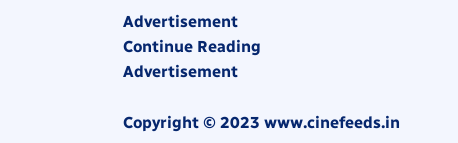Advertisement
Continue Reading
Advertisement

Copyright © 2023 www.cinefeeds.in